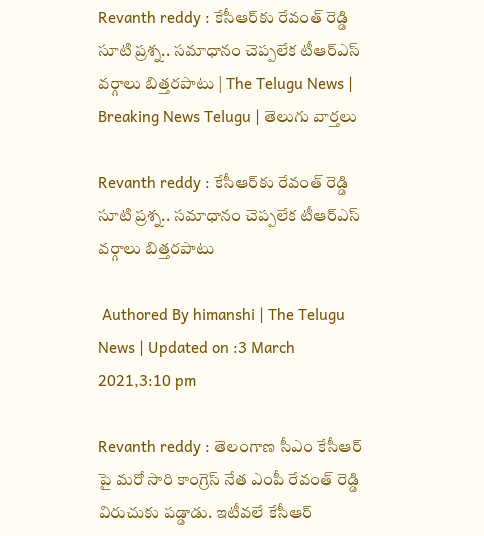Revanth reddy : కేసీఆర్‌కు రేవంత్ రెడ్డి సూటి ప్రశ్న.. సమాధానం చెప్పలేక టీఆర్‌ఎస్‌ వర్గాలు బిత్తరపాటు | The Telugu News | Breaking News Telugu | తెలుగు వార్త‌లు

Revanth reddy : కేసీఆర్‌కు రేవంత్ రెడ్డి సూటి ప్రశ్న.. సమాధానం చెప్పలేక టీఆర్‌ఎస్‌ వర్గాలు బిత్తరపాటు

 Authored By himanshi | The Telugu News | Updated on :3 March 2021,3:10 pm

Revanth reddy : తెలంగాణ సీఎం కేసీఆర్‌ పై మరో సారి కాంగ్రెస్ నేత ఎంపీ రేవంత్ రెడ్డి విరుచుకు పడ్డాడు. ఇటీవలే కేసీఆర్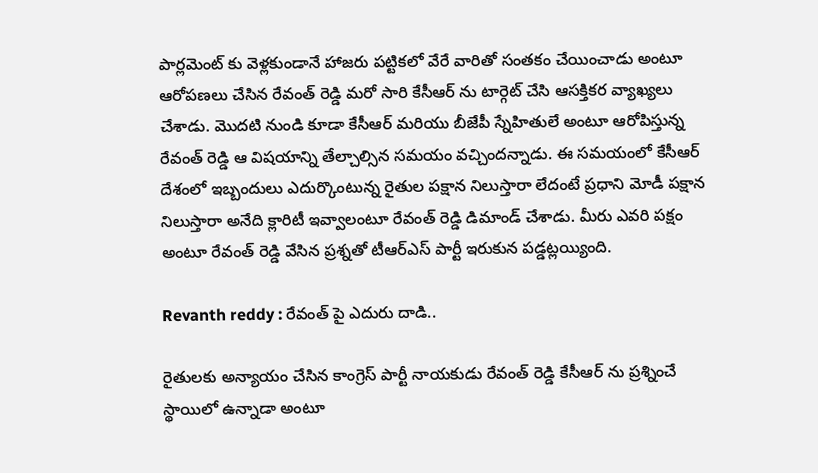పార్లమెంట్ కు వెళ్లకుండానే హాజరు పట్టికలో వేరే వారితో సంతకం చేయించాడు అంటూ ఆరోపణలు చేసిన రేవంత్‌ రెడ్డి మరో సారి కేసీఆర్‌ ను టార్గెట్‌ చేసి ఆసక్తికర వ్యాఖ్యలు చేశాడు. మొదటి నుండి కూడా కేసీఆర్ మరియు బీజేపీ స్నేహితులే అంటూ ఆరోపిస్తున్న రేవంత్‌ రెడ్డి ఆ విషయాన్ని తేల్చాల్సిన సమయం వచ్చిందన్నాడు. ఈ సమయంలో కేసీఆర్‌ దేశంలో ఇబ్బందులు ఎదుర్కొంటున్న రైతుల పక్షాన నిలుస్తారా లేదంటే ప్రధాని మోడీ పక్షాన నిలుస్తారా అనేది క్లారిటీ ఇవ్వాలంటూ రేవంత్‌ రెడ్డి డిమాండ్‌ చేశాడు. మీరు ఎవరి పక్షం అంటూ రేవంత్ రెడ్డి వేసిన ప్రశ్నతో టీఆర్‌ఎస్ పార్టీ ఇరుకున పడ్డట్లయ్యింది.

Revanth reddy : రేవంత్ పై ఎదురు దాడి..

రైతులకు అన్యాయం చేసిన కాంగ్రెస్ పార్టీ నాయకుడు రేవంత్‌ రెడ్డి కేసీఆర్ ను ప్రశ్నించే స్థాయిలో ఉన్నాడా అంటూ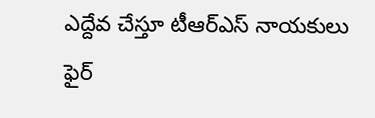ఎద్దేవ చేస్తూ టీఆర్‌ఎస్ నాయకులు ఫైర్‌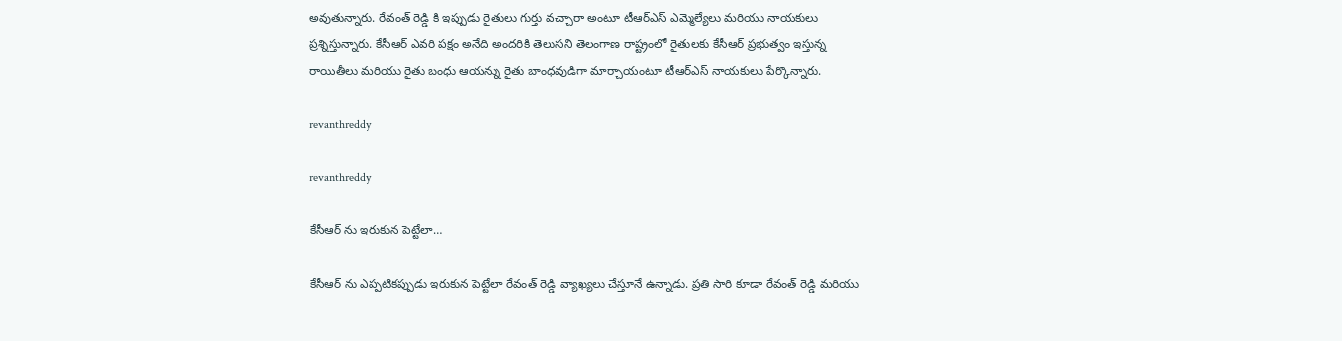అవుతున్నారు. రేవంత్ రెడ్డి కి ఇప్పుడు రైతులు గుర్తు వచ్చారా అంటూ టీఆర్‌ఎస్ ఎమ్మెల్యేలు మరియు నాయకులు ప్రశ్నిస్తున్నారు. కేసీఆర్ ఎవరి పక్షం అనేది అందరికి తెలుసని తెలంగాణ రాష్ట్రంలో రైతులకు కేసీఆర్ ప్రభుత్వం ఇస్తున్న రాయితీలు మరియు రైతు బంధు ఆయన్ను రైతు బాంధవుడిగా మార్చాయంటూ టీఆర్‌ఎస్ నాయకులు పేర్కొన్నారు.

revanthreddy

revanthreddy

కేసీఆర్‌ ను ఇరుకున పెట్టేలా…

కేసీఆర్‌ ను ఎప్పటికప్పుడు ఇరుకున పెట్టేలా రేవంత్‌ రెడ్డి వ్యాఖ్యలు చేస్తూనే ఉన్నాడు. ప్రతి సారి కూడా రేవంత్‌ రెడ్డి మరియు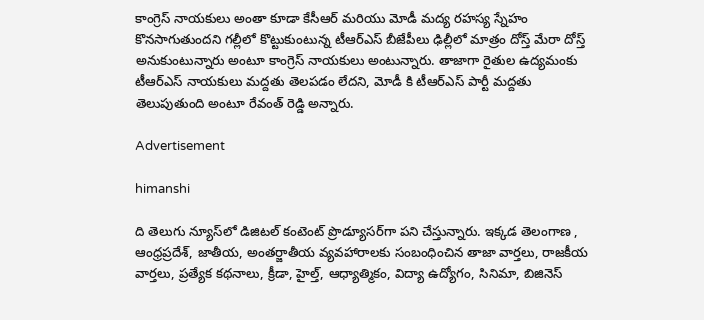కాంగ్రెస్ నాయకులు అంతా కూడా కేసీఆర్ మరియు మోడీ మద్య రహస్య స్నేహం కొనసాగుతుందని గల్లీలో కొట్టుకుంటున్న టీఆర్‌ఎస్ బీజేపీలు ఢిల్లీలో మాత్రం దోస్త్‌ మేరా దోస్త్‌ అనుకుంటున్నారు అంటూ కాంగ్రెస్ నాయకులు అంటున్నారు. తాజాగా రైతుల ఉద్యమంకు టీఆర్‌ఎస్ నాయకులు మద్దతు తెలపడం లేదని, మోడీ కి టీఆర్‌ఎస్‌ పార్టీ మద్దతు తెలుపుతుంది అంటూ రేవంత్ రెడ్డి అన్నారు.

Advertisement

himanshi

ది తెలుగు న్యూస్‌లో డిజిటల్ కంటెంట్ ప్రొడ్యూసర్‌గా పని చేస్తున్నారు. ఇక్కడ తెలంగాణ , ఆంధ్ర‌ప్ర‌దేశ్‌, జాతీయ, అంతర్జాతీయ వ్యవహారాలకు సంబంధించిన తాజా వార్తలు, రాజకీయ వార్తలు, ప్ర‌త్యేక క‌థ‌నాలు, క్రీడా, హైల్త్‌, ఆధ్యాత్మికం, విద్యా ఉద్యోగం, సినిమా, బిజినెస్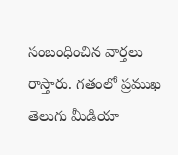సంబంధించిన వార్త‌లు రాస్తారు. గ‌తంలో ప్ర‌ముఖ తెలుగు మీడియా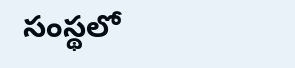సంస్థ‌లో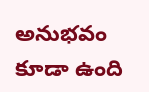అనుభ‌వం కూడా ఉంది